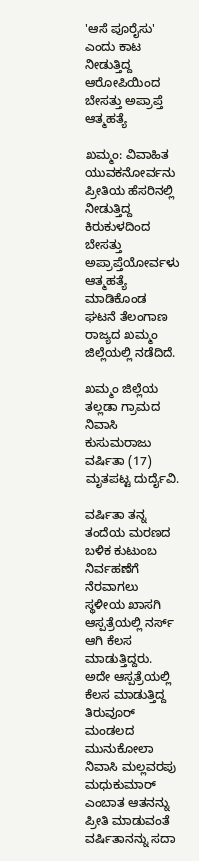'ಆಸೆ ಪೂರೈಸು' ಎಂದು ಕಾಟ ನೀಡುತ್ತಿದ್ದ ಆರೋಪಿಯಿಂದ ಬೇಸತ್ತು ಅಪ್ರಾಪ್ತೆ ಆತ್ಮಹತ್ಯೆ

ಖಮ್ಮಂ: ವಿವಾಹಿತ ಯುವಕನೋರ್ವನು ಪ್ರೀತಿಯ ಹೆಸರಿನಲ್ಲಿ ನೀಡುತ್ತಿದ್ದ ಕಿರುಕುಳದಿಂದ ಬೇಸತ್ತು ಅಪ್ರಾಪ್ತೆಯೋರ್ವಳು ಆತ್ಮಹತ್ಯೆ ಮಾಡಿಕೊಂಡ ಘಟನೆ ತೆಲಂಗಾಣ ರಾಜ್ಯದ ಖಮ್ಮಂ ಜಿಲ್ಲೆಯಲ್ಲಿ ನಡೆದಿದೆ.

ಖಮ್ಮಂ ಜಿಲ್ಲೆಯ ತಲ್ಲಡಾ ಗ್ರಾಮದ ನಿವಾಸಿ ಕುಸುಮರಾಜು ವರ್ಷಿತಾ (17) ಮೃತಪಟ್ಟ ದುರ್ದೈವಿ.

ವರ್ಷಿತಾ ತನ್ನ ತಂದೆಯ ಮರಣದ ಬಳಿಕ ಕುಟುಂಬ ನಿರ್ವಹಣೆಗೆ ನೆರವಾಗಲು ಸ್ಥಳೀಯ ಖಾಸಗಿ ಆಸ್ಪತ್ರೆಯಲ್ಲಿ ನರ್ಸ್ ಆಗಿ ಕೆಲಸ ಮಾಡುತ್ತಿದ್ದರು‌. ಅದೇ ಆಸ್ಪತ್ರೆಯಲ್ಲಿ ಕೆಲಸ ಮಾಡುತ್ತಿದ್ದ ತಿರುವೂರ್ ಮಂಡಲದ ಮುನುಕೋಲಾ ನಿವಾಸಿ ಮಲ್ಲವರಪು ಮಧುಕುಮಾರ್ ಎಂಬಾತ ಆತನನ್ನು ಪ್ರೀತಿ ಮಾಡುವಂತೆ ವರ್ಷಿತಾನನ್ನು ಸದಾ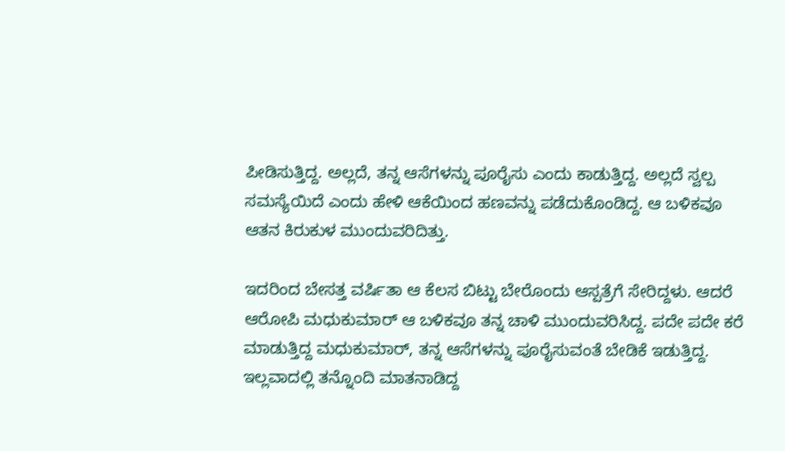ಪೀಡಿಸುತ್ತಿದ್ದ. ಅಲ್ಲದೆ, ತನ್ನ ಆಸೆಗಳನ್ನು ಪೂರೈಸು ಎಂದು ಕಾಡುತ್ತಿದ್ದ. ಅಲ್ಲದೆ ಸ್ವಲ್ಪ ಸಮಸ್ಯೆಯಿದೆ ಎಂದು ಹೇಳಿ ಆಕೆಯಿಂದ ಹಣವನ್ನು ಪಡೆದುಕೊಂಡಿದ್ದ. ಆ ಬಳಿಕವೂ ಆತನ ಕಿರುಕುಳ ಮುಂದುವರಿದಿತ್ತು.

ಇದರಿಂದ ಬೇಸತ್ತ ವರ್ಷಿತಾ ಆ ಕೆಲಸ ಬಿಟ್ಟು ಬೇರೊಂದು ಆಸ್ಪತ್ರೆಗೆ ಸೇರಿದ್ದಳು. ಆದರೆ ಆರೋಪಿ ಮಧುಕುಮಾರ್ ಆ ಬಳಿಕವೂ ತನ್ನ ಚಾಳಿ ಮುಂದುವರಿಸಿದ್ದ. ಪದೇ ಪದೇ ಕರೆ ಮಾಡುತ್ತಿದ್ದ ಮಧುಕುಮಾರ್, ತನ್ನ ಆಸೆಗಳನ್ನು ಪೂರೈಸುವಂತೆ ಬೇಡಿಕೆ ಇಡುತ್ತಿದ್ದ. ಇಲ್ಲವಾದಲ್ಲಿ ತನ್ನೊಂದಿ ಮಾತನಾಡಿದ್ದ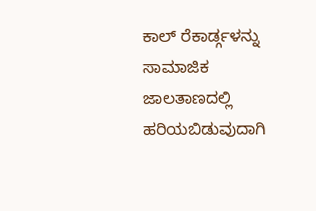ಕಾಲ್ ರೆಕಾರ್ಡ್ಗಳನ್ನು ಸಾಮಾಜಿಕ ಜಾಲತಾಣದಲ್ಲಿ ಹರಿಯಬಿಡುವುದಾಗಿ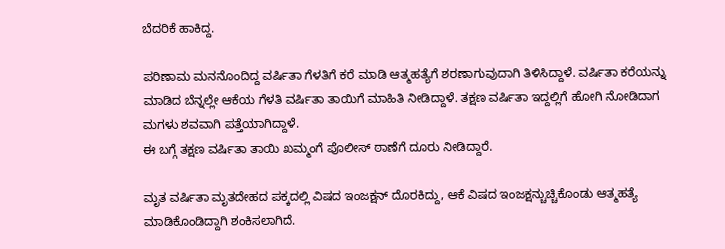ಬೆದರಿಕೆ ಹಾಕಿದ್ದ.

ಪರಿಣಾಮ ಮನನೊಂದಿದ್ದ ವರ್ಷಿತಾ ಗೆಳತಿಗೆ ಕರೆ ಮಾಡಿ ಆತ್ಮಹತ್ಯೆಗೆ ಶರಣಾಗುವುದಾಗಿ ತಿಳಿಸಿದ್ದಾಳೆ. ವರ್ಷಿತಾ ಕರೆಯನ್ನು ಮಾಡಿದ ಬೆನ್ನಲ್ಲೇ ಆಕೆಯ ಗೆಳತಿ ವರ್ಷಿತಾ ತಾಯಿಗೆ ಮಾಹಿತಿ ನೀಡಿದ್ದಾಳೆ. ತಕ್ಷಣ ವರ್ಷಿತಾ ಇದ್ದಲ್ಲಿಗೆ ಹೋಗಿ ನೋಡಿದಾಗ ಮಗಳು ಶವವಾಗಿ ಪತ್ತೆಯಾಗಿದ್ದಾಳೆ.
ಈ ಬಗ್ಗೆ ತಕ್ಷಣ ವರ್ಷಿತಾ ತಾಯಿ ಖಮ್ಮಂಗೆ ಪೊಲೀಸ್ ಠಾಣೆಗೆ ದೂರು ನೀಡಿದ್ದಾರೆ.

ಮೃತ ವರ್ಷಿತಾ ಮೃತದೇಹದ ಪಕ್ಕದಲ್ಲಿ ವಿಷದ ಇಂಜಕ್ಷನ್ ದೊರಕಿದ್ದು, ಆಕೆ ವಿಷದ ಇಂಜಕ್ಷನ್ಚುಚ್ಚಿಕೊಂಡು ಆತ್ಮಹತ್ಯೆ ಮಾಡಿಕೊಂಡಿದ್ದಾಗಿ ಶಂಕಿಸಲಾಗಿದೆ.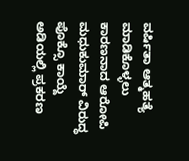ವರ್ಷಿತಾ ಆತ್ಮಹತ್ಯೆ ಮಾಡಿಕೊಳ್ಳಲು ಕಾರಣನಾದ ಆರೋಪಿ ಮಧುಕುಮಾರ್ ವಿರುದ್ಧ ಪೊಕ್ಸೊ ಕಾಯ್ದೆ ಅಡಿಯಲ್ಲಿ ಪ್ರಕರಣ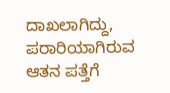ದಾಖಲಾಗಿದ್ದು, ಪರಾರಿಯಾಗಿರುವ ಆತನ ಪತ್ತೆಗೆ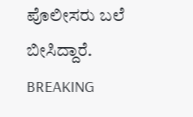ಪೊಲೀಸರು ಬಲೆ ಬೀಸಿದ್ದಾರೆ.
BREAKING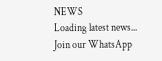NEWS
Loading latest news...
Join our WhatsApp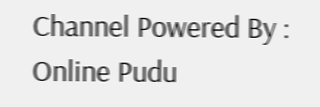Channel Powered By : Online Pudu